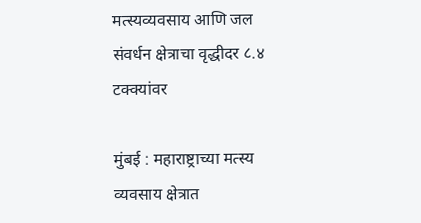मत्स्यव्यवसाय आणि जल संवर्धन क्षेत्राचा वृद्धीदर ८.४ टक्क्यांवर

मुंबई : महाराष्ट्राच्या मत्स्य व्यवसाय क्षेत्रात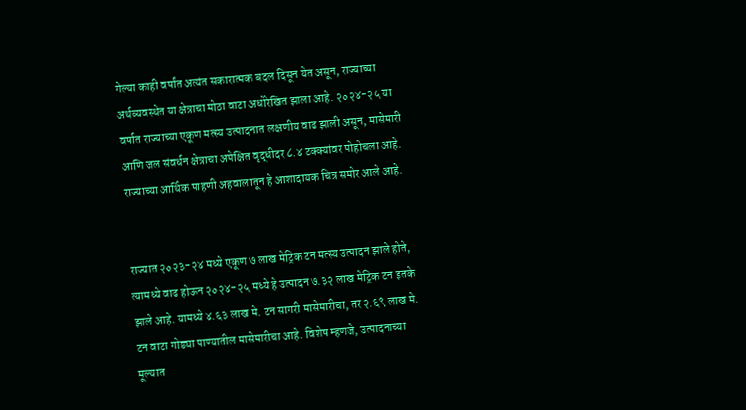गेल्या काही वर्षांत अत्यंत सकारात्मक बदल दिसून येत असून, राज्याच्या अर्थव्यवस्थेत या क्षेत्राचा मोठा वाटा अधोरेखित झाला आहे. २०२४-२५ या वर्षात राज्याच्या एकूण मत्स्य उत्पादनात लक्षणीय वाढ झाली असून, मासेमारी आणि जल संवर्धन क्षेत्राचा अपेक्षित वृद्धीदर ८.४ टक्क्यांवर पोहोचला आहे. राज्याच्या आर्थिक पाहणी अहवालातून हे आशादायक चित्र समोर आले आहे.


राज्यात २०२३-२४ मध्ये एकूण ७ लाख मेट्रिक टन मत्स्य उत्पादन झाले होते, त्यामध्ये वाढ होऊन २०२४-२५ मध्ये हे उत्पादन ७.३२ लाख मेट्रिक टन इतके झाले आहे. यामध्ये ४.६३ लाख मे. टन सागरी मासेमारीचा, तर २.६९ लाख मे. टन वाटा गोड्या पाण्यातील मासेमारीचा आहे. विशेष म्हणजे, उत्पादनाच्या मूल्यात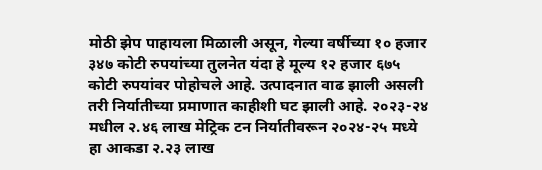मोठी झेप पाहायला मिळाली असून, गेल्या वर्षीच्या १० हजार ३४७ कोटी रुपयांच्या तुलनेत यंदा हे मूल्य १२ हजार ६७५ कोटी रुपयांवर पोहोचले आहे. उत्पादनात वाढ झाली असली तरी निर्यातीच्या प्रमाणात काहीशी घट झाली आहे. २०२३-२४ मधील २.४६ लाख मेट्रिक टन निर्यातीवरून २०२४-२५ मध्ये हा आकडा २.२३ लाख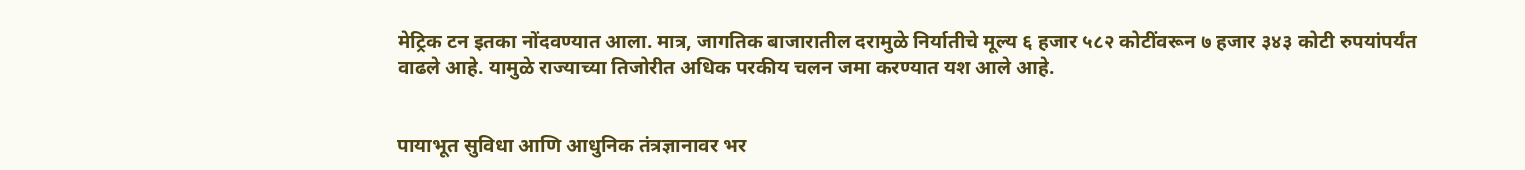मेट्रिक टन इतका नोंदवण्यात आला. मात्र, जागतिक बाजारातील दरामुळे निर्यातीचे मूल्य ६ हजार ५८२ कोटींवरून ७ हजार ३४३ कोटी रुपयांपर्यंत वाढले आहे. यामुळे राज्याच्या तिजोरीत अधिक परकीय चलन जमा करण्यात यश आले आहे.


पायाभूत सुविधा आणि आधुनिक तंत्रज्ञानावर भर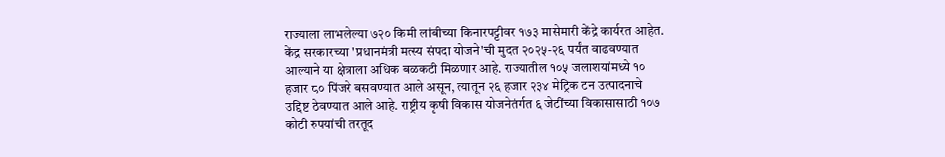राज्याला लाभलेल्या ७२० किमी लांबीच्या किनारपट्टीवर १७३ मासेमारी केंद्रे कार्यरत आहेत. केंद्र सरकारच्या 'प्रधानमंत्री मत्स्य संपदा योजने'ची मुदत २०२५-२६ पर्यंत वाढवण्यात आल्याने या क्षेत्राला अधिक बळकटी मिळणार आहे. राज्यातील १०५ जलाशयांमध्ये १० हजार ८० पिंजरे बसवण्यात आले असून, त्यातून २६ हजार २३४ मेट्रिक टन उत्पादनाचे उद्दिष्ट ठेवण्यात आले आहे. राष्ट्रीय कृषी विकास योजनेतंर्गत ६ जेटींच्या विकासासाठी १०७ कोटी रुपयांची तरतूद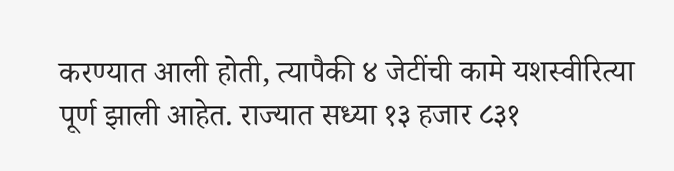करण्यात आली होती, त्यापैकी ४ जेटींची कामे यशस्वीरित्या पूर्ण झाली आहेत. राज्यात सध्या १३ हजार ८३१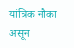यांत्रिक नौका असून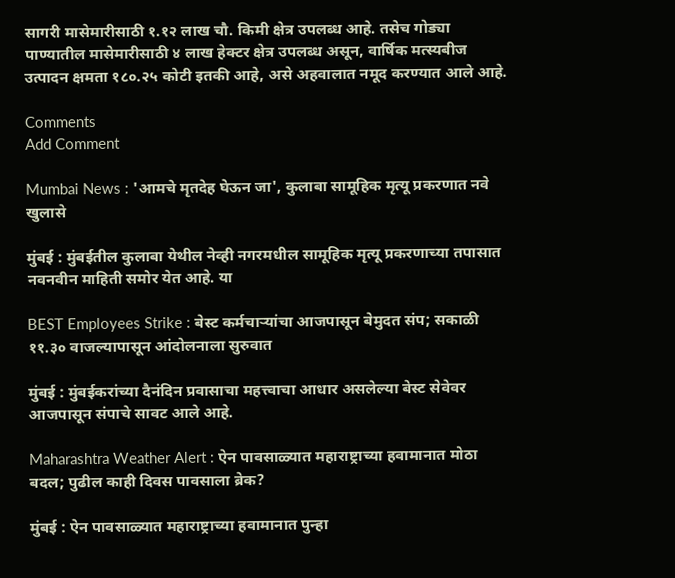सागरी मासेमारीसाठी १.१२ लाख चौ. किमी क्षेत्र उपलब्ध आहे. तसेच गोड्या पाण्यातील मासेमारीसाठी ४ लाख हेक्टर क्षेत्र उपलब्ध असून, वार्षिक मत्स्यबीज उत्पादन क्षमता १८०.२५ कोटी इतकी आहे, असे अहवालात नमूद करण्यात आले आहे.

Comments
Add Comment

Mumbai News : 'आमचे मृतदेह घेऊन जा', कुलाबा सामूहिक मृत्यू प्रकरणात नवे खुलासे

मुंबई : मुंबईतील कुलाबा येथील नेव्ही नगरमधील सामूहिक मृत्यू प्रकरणाच्या तपासात नवनवीन माहिती समोर येत आहे. या

BEST Employees Strike : बेस्ट कर्मचाऱ्यांचा आजपासून बेमुदत संप; सकाळी ११.३० वाजल्यापासून आंदोलनाला सुरुवात

मुंबई : मुंबईकरांच्या दैनंदिन प्रवासाचा महत्त्वाचा आधार असलेल्या बेस्ट सेवेवर आजपासून संपाचे सावट आले आहे.

Maharashtra Weather Alert : ऐन पावसाळ्यात महाराष्ट्राच्या हवामानात मोठा बदल; पुढील काही दिवस पावसाला ब्रेक?

मुंबई : ऐन पावसाळ्यात महाराष्ट्राच्या हवामानात पुन्हा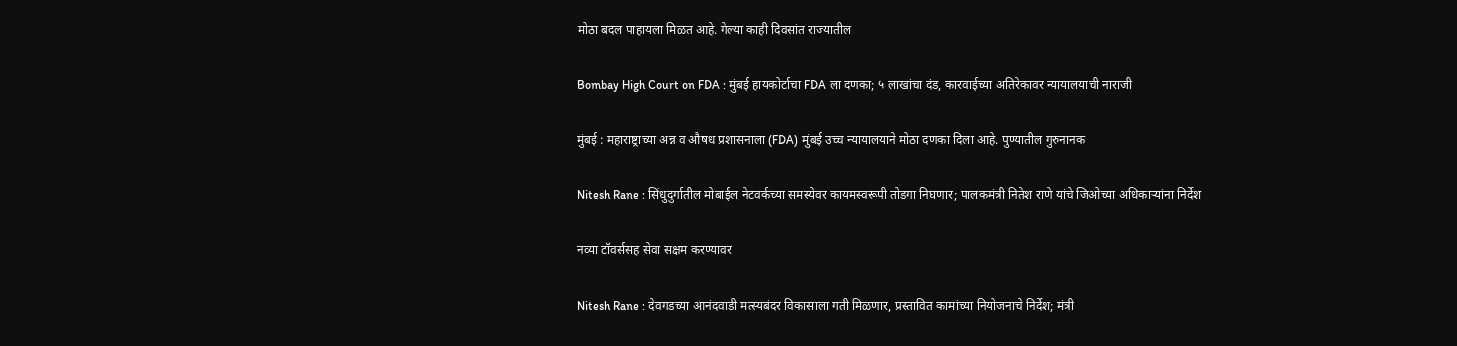मोठा बदल पाहायला मिळत आहे. गेल्या काही दिवसांत राज्यातील

Bombay High Court on FDA : मुंबई हायकोर्टाचा FDA ला दणका; ५ लाखांचा दंड, कारवाईच्या अतिरेकावर न्यायालयाची नाराजी

मुंबई : महाराष्ट्राच्या अन्न व औषध प्रशासनाला (FDA) मुंबई उच्च न्यायालयाने मोठा दणका दिला आहे. पुण्यातील गुरुनानक

Nitesh Rane : सिंधुदुर्गातील मोबाईल नेटवर्कच्या समस्येवर कायमस्वरूपी तोडगा निघणार; पालकमंत्री नितेश राणे यांचे जिओच्या अधिकाऱ्यांना निर्देश

नव्या टॉवर्ससह सेवा सक्षम करण्यावर

Nitesh Rane : देवगडच्या आनंदवाडी मत्स्यबंदर विकासाला गती मिळणार, प्रस्तावित कामांच्या नियोजनाचे निर्देश; मंत्री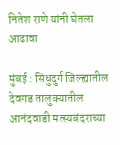नितेश राणे यांनी घेतला आढावा

मुंबई : सिंधुदुर्ग जिल्ह्यातील देवगड तालुक्यातील आनंदवाडी मत्स्यबंदराच्या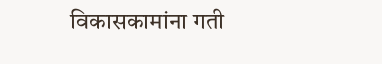विकासकामांना गती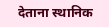देताना स्थानिक